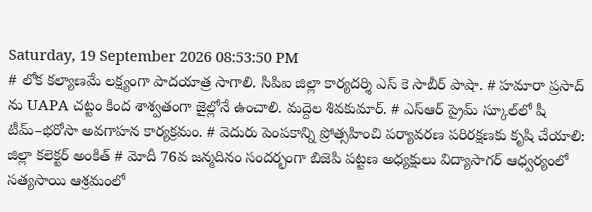Saturday, 19 September 2026 08:53:50 PM
# లోక కల్యాణమే లక్ష్యంగా పాదయాత్ర సాగాలి. సిపిఐ జిల్లా కార్యదర్శి ఎస్ కె సాబీర్ పాషా. # హమారా ప్రసాద్ ను UAPA చట్టం కింద శాశ్వతంగా జైల్లోనే ఉంచాలి. మద్దెల శివకుమార్. # ఎస్‌ఆర్‌ ప్రైమ్‌ స్కూల్‌లో షీ టీమ్‌–భరోసా అవగాహన కార్యక్రమం. # వెదురు పెంపకాన్ని ప్రోత్సహించి పర్యావరణ పరిరక్షణకు కృషి చేయాలి: జిల్లా కలెక్టర్ అంకిత్ # మోదీ 76వ జన్మదినం సందర్భంగా బిజెపి పట్టణ అధ్యక్షులు విద్యాసాగర్ ఆధ్వర్యంలో సత్యసాయి ఆశ్రమంలో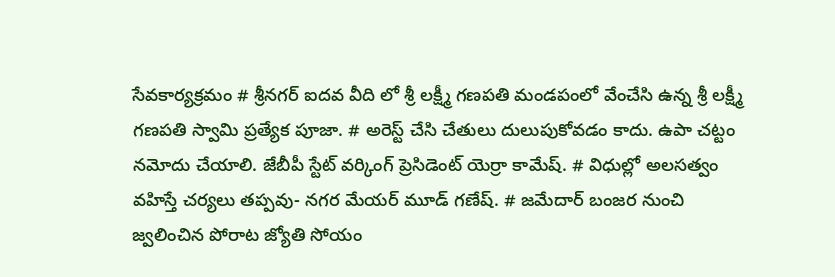సేవకార్యక్రమం # శ్రీనగర్ ఐదవ వీది లో శ్రీ లక్ష్మీ గణపతి మండపంలో వేంచేసి ఉన్న శ్రీ లక్ష్మీ గణపతి స్వామి ప్రత్యేక పూజా. # అరెస్ట్ చేసి చేతులు దులుపుకోవడం కాదు. ఉపా చట్టం నమోదు చేయాలి. జేబీపీ స్టేట్ వర్కింగ్ ప్రెసిడెంట్ యెర్రా కామేష్. # విధుల్లో అలసత్వం వహిస్తే చర్యలు తప్పవు- నగర మేయర్ మూడ్ గణేష్. # జమేదార్ బంజర నుంచి జ్వలించిన పోరాట జ్యోతి సోయం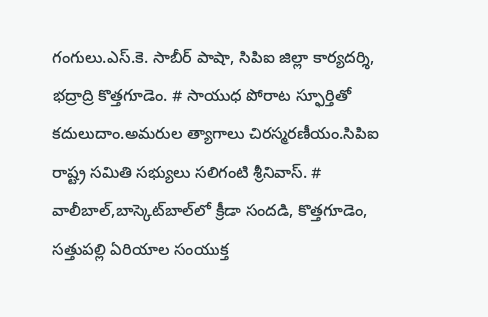గంగులు.ఎస్.కె. సాబీర్ పాషా, సిపిఐ జిల్లా కార్యదర్శి, భద్రాద్రి కొత్తగూడెం. # సాయుధ పోరాట స్ఫూర్తితో కదులుదాం.అమరుల త్యాగాలు చిరస్మరణీయం.సిపిఐ రాష్ట్ర సమితి సభ్యులు సలిగంటి శ్రీనివాస్. # వాలీబాల్‌,బాస్కెట్‌బాల్‌లో క్రీడా సందడి, కొత్తగూడెం, సత్తుపల్లి ఏరియాల సంయుక్త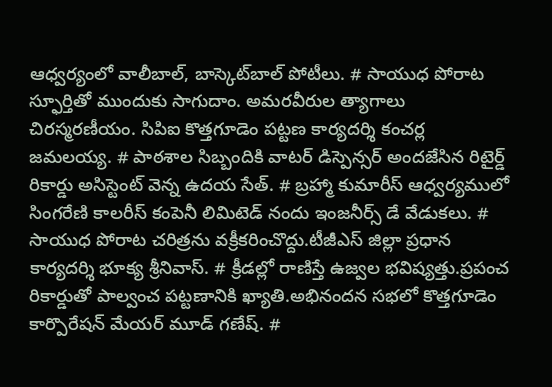ఆధ్వర్యంలో వాలీబాల్, బాస్కెట్‌బాల్ పోటీలు. # సాయుధ పోరాట స్ఫూర్తితో ముందుకు సాగుదాం. అమరవీరుల త్యాగాలు చిరస్మరణీయం. సిపిఐ కొత్తగూడెం పట్టణ కార్యదర్శి కంచర్ల జమలయ్య. # పాఠశాల సిబ్బందికి వాటర్ డిస్పెన్సర్ అందజేసిన రిటైర్డ్ రికార్డు అసిస్టెంట్ వెన్న ఉదయ సేత్. # బ్రహ్మా కుమారీస్ ఆధ్వర్యములో సింగరేణి కాలరీస్ కంపెనీ లిమిటెడ్ నందు ఇంజనీర్స్ డే వేడుకలు. # సాయుధ పోరాట చరిత్రను వక్రీకరించొద్దు.టీజీఎస్ జిల్లా ప్రధాన కార్యదర్శి భూక్య శ్రీనివాస్. # క్రీడల్లో రాణిస్తే ఉజ్వల భవిష్యత్తు.ప్రపంచ రికార్డుతో పాల్వంచ పట్టణానికి ఖ్యాతి.అభినందన సభలో కొత్తగూడెం కార్పొరేషన్ మేయర్ మూడ్ గణేష్. #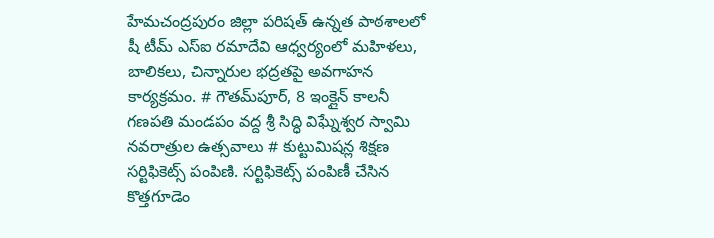హేమచంద్రపురం జిల్లా పరిషత్ ఉన్నత పాఠశాలలో షీ టీమ్‌ ఎస్‌ఐ రమాదేవి ఆధ్వర్యంలో మహిళలు, బాలికలు, చిన్నారుల భద్రతపై అవగాహన కార్యక్రమం. # గౌతమ్‌పూర్, 8 ఇంక్లైన్ కాలనీ గణపతి మండపం వద్ద శ్రీ సిద్ధి విఘ్నేశ్వర స్వామి నవరాత్రుల ఉత్సవాలు # కుట్టుమిషన్ల శిక్షణ సర్టిఫికెట్స్ పంపిణి. సర్టిఫికెట్స్ పంపిణీ చేసిన కొత్తగూడెం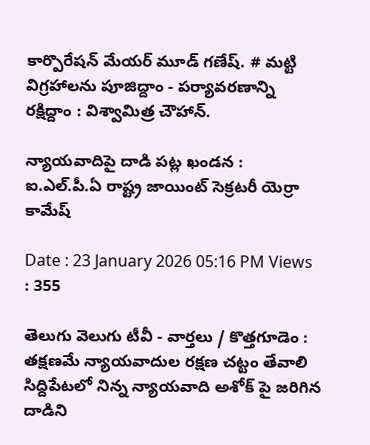కార్పొరేషన్ మేయర్ మూడ్ గణేష్. # మట్టి విగ్రహాలను పూజిద్దాం - పర్యావరణాన్ని రక్షిద్దాం : విశ్వామిత్ర చౌహాన్.

న్యాయవాదిపై దాడి పట్ల ఖండన : ఐ.ఎల్.పీ.ఏ రాష్ట్ర జాయింట్ సెక్రటరీ యెర్రా కామేష్

Date : 23 January 2026 05:16 PM Views : 355

తెలుగు వెలుగు టీవీ - వార్తలు / కొత్తగూడెం : తక్షణమే న్యాయవాదుల రక్షణ చట్టం తేవాలి సిద్దిపేటలో నిన్న న్యాయవాది అశోక్ పై జరిగిన దాడిని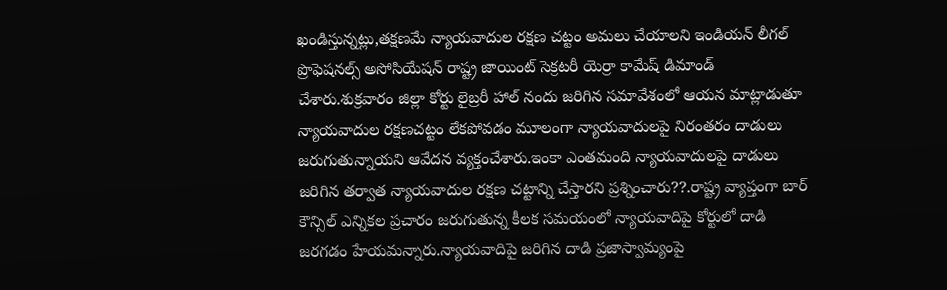ఖండిస్తున్నట్లు,తక్షణమే న్యాయవాదుల రక్షణ చట్టం అమలు చేయాలని ఇండియన్ లీగల్ ప్రొఫెషనల్స్ అసోసియేషన్ రాష్ట్ర జాయింట్ సెక్రటరీ యెర్రా కామేష్ డిమాండ్ చేశారు.శుక్రవారం జిల్లా కోర్టు లైబ్రరీ హాల్ నందు జరిగిన సమావేశంలో ఆయన మాట్లాడుతూ న్యాయవాదుల రక్షణచట్టం లేకపోవడం మూలంగా న్యాయవాదులపై నిరంతరం దాడులు జరుగుతున్నాయని ఆవేదన వ్యక్తంచేశారు.ఇంకా ఎంతమంది న్యాయవాదులపై దాడులు జరిగిన తర్వాత న్యాయవాదుల రక్షణ చట్టాన్ని చేస్తారని ప్రశ్నించారు??.రాష్ట్ర వ్యాప్తంగా బార్ కౌన్సిల్ ఎన్నికల ప్రచారం జరుగుతున్న కీలక సమయంలో న్యాయవాదిపై కోర్టులో దాడి జరగడం హేయమన్నారు.న్యాయవాదిపై జరిగిన దాడి ప్రజాస్వామ్యంపై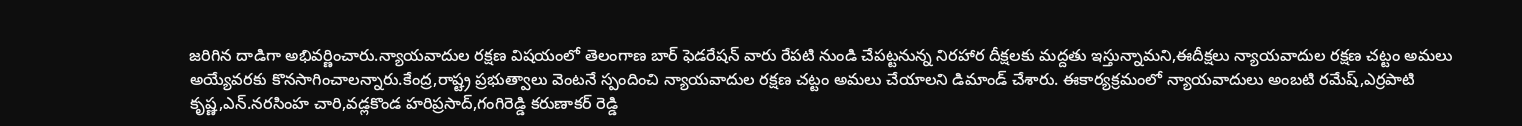జరిగిన దాడిగా అభివర్ణించారు.న్యాయవాదుల రక్షణ విషయంలో తెలంగాణ బార్ ఫెడరేషన్ వారు రేపటి నుండి చేపట్టనున్న నిరహార దీక్షలకు మద్దతు ఇస్తున్నామని,ఈదీక్షలు న్యాయవాదుల రక్షణ చట్టం అమలు అయ్యేవరకు కొనసాగించాలన్నారు.కేంద్ర,రాష్ట్ర ప్రభుత్వాలు వెంటనే స్పందించి న్యాయవాదుల రక్షణ చట్టం అమలు చేయాలని డిమాండ్ చేశారు. ఈకార్యక్రమంలో న్యాయవాదులు అంబటి రమేష్,ఎర్రపాటి కృష్ణ,ఎన్.నరసింహ చారి,వడ్లకొండ హరిప్రసాద్,గంగిరెడ్డి కరుణాకర్ రెడ్డి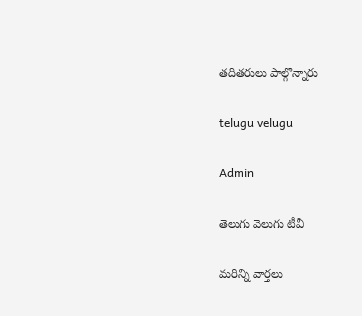తదితరులు పాల్గొన్నారు

telugu velugu

Admin

తెలుగు వెలుగు టీవీ

మరిన్ని వార్తలు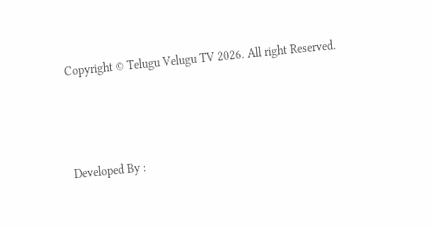Copyright © Telugu Velugu TV 2026. All right Reserved.



Developed By :